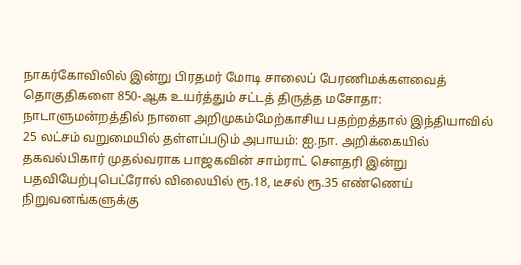நாகர்கோவிலில் இன்று பிரதமர் மோடி சாலைப் பேரணிமக்களவைத் தொகுதிகளை 850-ஆக உயர்த்தும் சட்டத் திருத்த மசோதா: நாடாளுமன்றத்தில் நாளை அறிமுகம்மேற்காசிய பதற்றத்தால் இந்தியாவில் 25 லட்சம் வறுமையில் தள்ளப்படும் அபாயம்: ஐ.நா. அறிக்கையில் தகவல்பிகார் முதல்வராக பாஜகவின் சாம்ராட் செளதரி இன்று பதவியேற்புபெட்ரோல் விலையில் ரூ.18, டீசல் ரூ.35 எண்ணெய் நிறுவனங்களுக்கு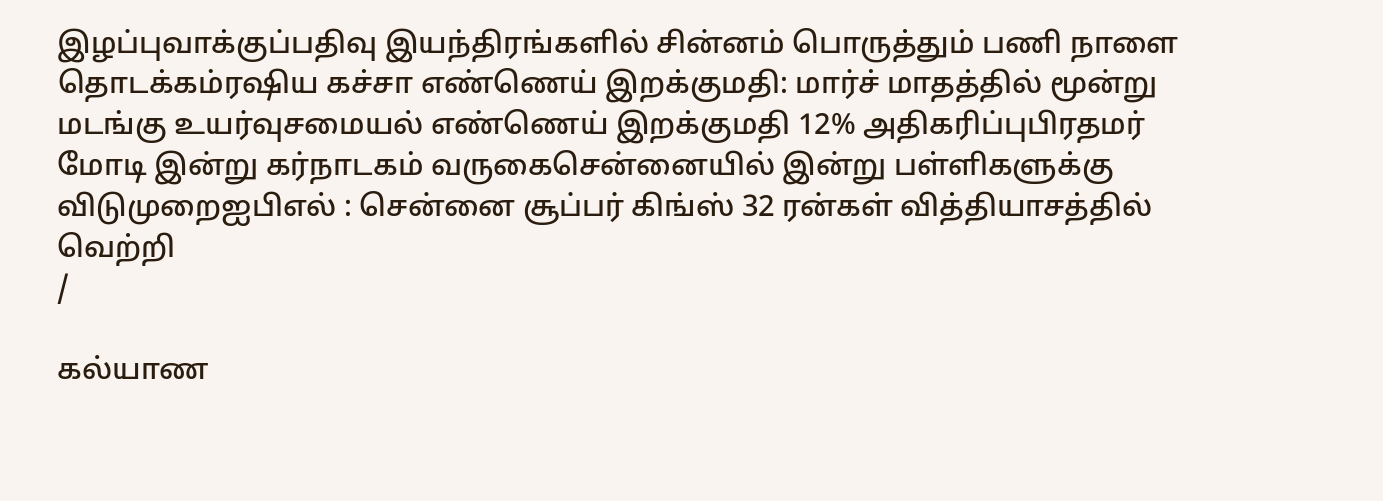இழப்புவாக்குப்பதிவு இயந்திரங்களில் சின்னம் பொருத்தும் பணி நாளை தொடக்கம்ரஷிய கச்சா எண்ணெய் இறக்குமதி: மார்ச் மாதத்தில் மூன்று மடங்கு உயர்வுசமையல் எண்ணெய் இறக்குமதி 12% அதிகரிப்புபிரதமர் மோடி இன்று கர்நாடகம் வருகைசென்னையில் இன்று பள்ளிகளுக்கு விடுமுறைஐபிஎல் : சென்னை சூப்பர் கிங்ஸ் 32 ரன்கள் வித்தியாசத்தில் வெற்றி
/

கல்யாண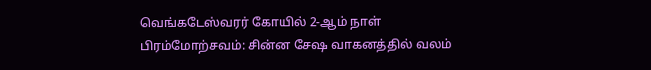வெங்கடேஸ்வரர் கோயில் 2-ஆம் நாள் பிரம்மோற்சவம்: சின்ன சேஷ வாகனத்தில் வலம்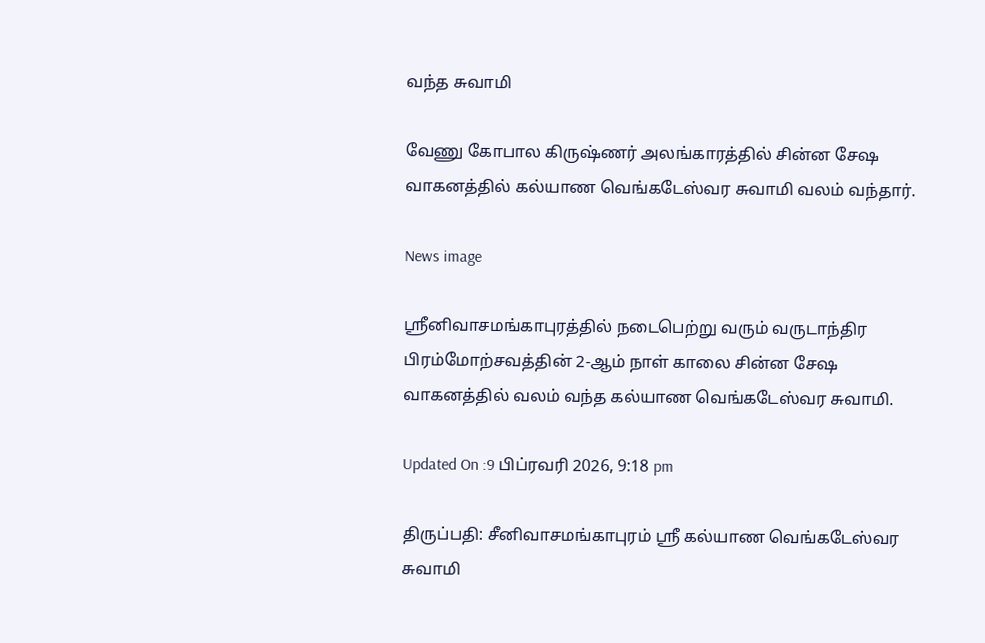வந்த சுவாமி

வேணு கோபால கிருஷ்ணர் அலங்காரத்தில் சின்ன சேஷ வாகனத்தில் கல்யாண வெங்கடேஸ்வர சுவாமி வலம் வந்தார்.

News image

ஸ்ரீனிவாசமங்காபுரத்தில் நடைபெற்று வரும் வருடாந்திர பிரம்மோற்சவத்தின் 2-ஆம் நாள் காலை சின்ன சேஷ வாகனத்தில் வலம் வந்த கல்யாண வெங்கடேஸ்வர சுவாமி.

Updated On :9 பிப்ரவரி 2026, 9:18 pm

திருப்பதி: சீனிவாசமங்காபுரம் ஸ்ரீ கல்யாண வெங்கடேஸ்வர சுவாமி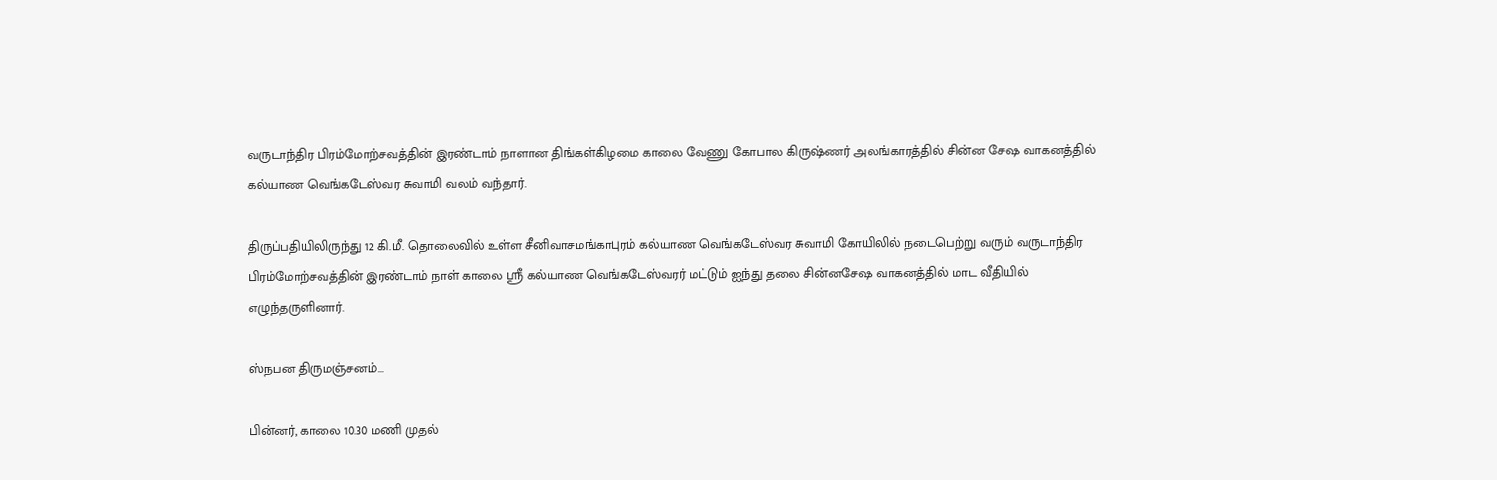வருடாந்திர பிரம்மோற்சவத்தின் இரண்டாம் நாளான திங்கள்கிழமை காலை வேணு கோபால கிருஷ்ணர் அலங்காரத்தில் சின்ன சேஷ வாகனத்தில் கல்யாண வெங்கடேஸ்வர சுவாமி வலம் வந்தார்.

திருப்பதியிலிருந்து 12 கி.மீ. தொலைவில் உள்ள சீனிவாசமங்காபுரம் கல்யாண வெங்கடேஸ்வர சுவாமி கோயிலில் நடைபெற்று வரும் வருடாந்திர பிரம்மோற்சவத்தின் இரண்டாம் நாள் காலை ஸ்ரீ கல்யாண வெங்கடேஸ்வரர் மட்டும் ஐந்து தலை சின்னசேஷ வாகனத்தில் மாட வீதியில் எழுந்தருளினார்.

ஸ்நபன திருமஞ்சனம்...

பின்னர், காலை 10.30 மணி முதல்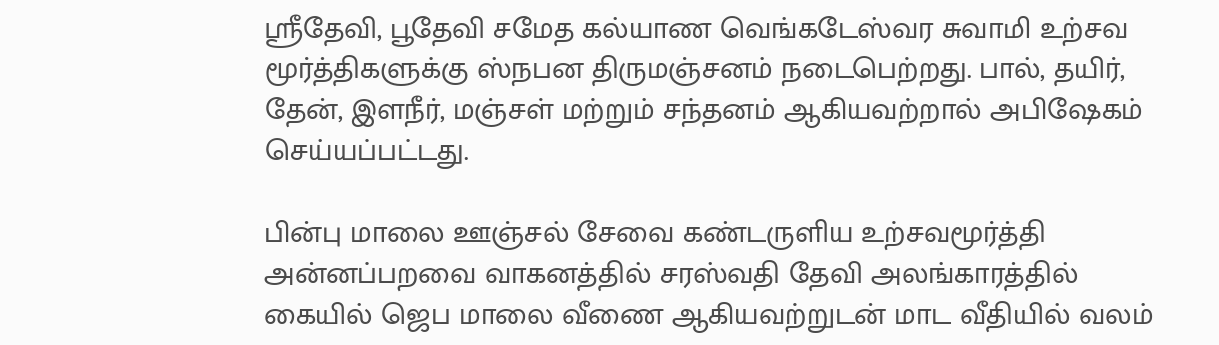ஸ்ரீதேவி, பூதேவி சமேத கல்யாண வெங்கடேஸ்வர சுவாமி உற்சவ மூர்த்திகளுக்கு ஸ்நபன திருமஞ்சனம் நடைபெற்றது. பால், தயிர், தேன், இளநீர், மஞ்சள் மற்றும் சந்தனம் ஆகியவற்றால் அபிஷேகம் செய்யப்பட்டது.

பின்பு மாலை ஊஞ்சல் சேவை கண்டருளிய உற்சவமூர்த்தி அன்னப்பறவை வாகனத்தில் சரஸ்வதி தேவி அலங்காரத்தில் கையில் ஜெப மாலை வீணை ஆகியவற்றுடன் மாட வீதியில் வலம்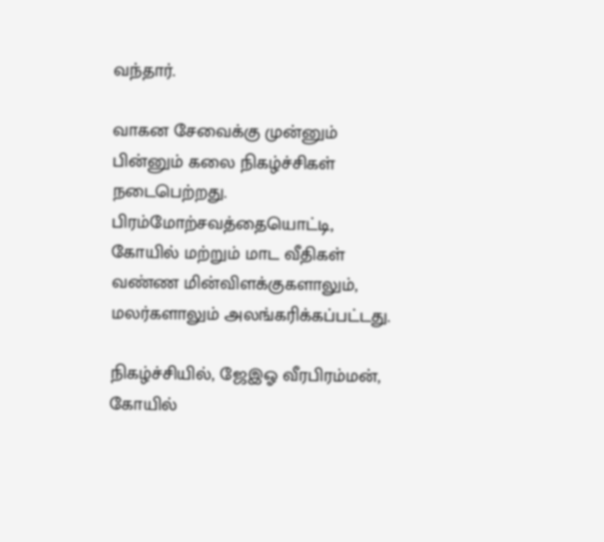வந்தார்.

வாகன சேவைக்கு முன்னும் பின்னும் கலை நிகழ்ச்சிகள் நடைபெற்றது. பிரம்மோற்சவத்தையொட்டி, கோயில் மற்றும் மாட வீதிகள் வண்ண மின்விளக்குகளாலும், மலர்களாலும் அலங்கரிக்கப்பட்டது.

நிகழ்ச்சியில், ஜேஇஓ வீரபிரம்மன், கோயில்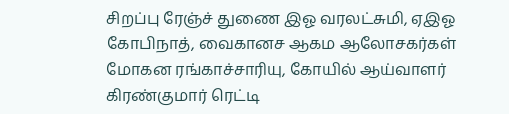சிறப்பு ரேஞ்ச் துணை இஓ வரலட்சுமி, ஏஇஓ கோபிநாத், வைகானச ஆகம ஆலோசகர்கள் மோகன ரங்காச்சாரியு, கோயில் ஆய்வாளர் கிரண்குமார் ரெட்டி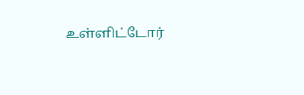உள்ளிட்டோர்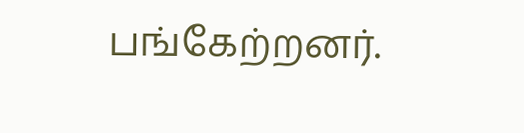பங்கேற்றனர்.